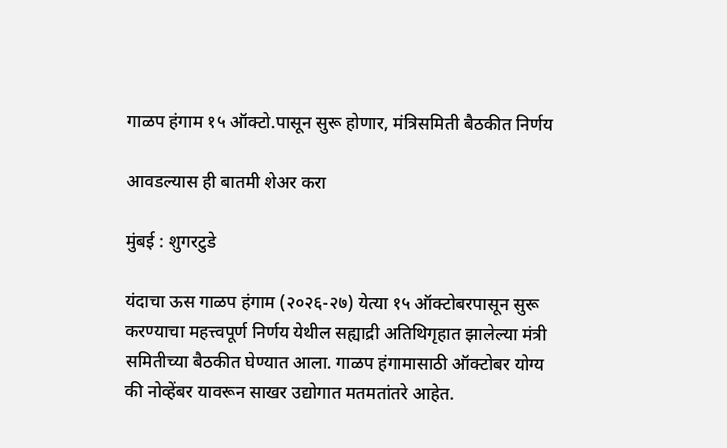गाळप हंगाम १५ ऑक्टो.पासून सुरू होणार, मंत्रिसमिती बैठकीत निर्णय

आवडल्यास ही बातमी शेअर करा

मुंबई : शुगरटुडे

यंदाचा ऊस गाळप हंगाम (२०२६-२७) येत्या १५ ऑक्टोबरपासून सुरू करण्याचा महत्त्वपूर्ण निर्णय येथील सह्याद्री अतिथिगृहात झालेल्या मंत्री समितीच्या बैठकीत घेण्यात आला. गाळप हंगामासाठी ऑक्टोबर योग्य की नोव्हेंबर यावरून साखर उद्योगात मतमतांतरे आहेत.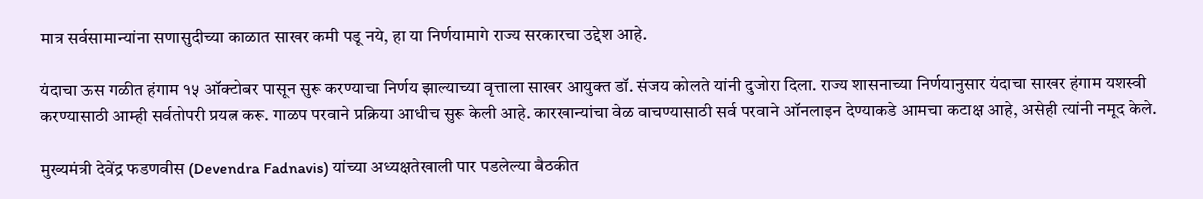मात्र सर्वसामान्यांना सणासुदीच्या काळात साखर कमी पडू नये, हा या निर्णयामागे राज्य सरकारचा उद्देश आहे.

यंदाचा ऊस गळीत हंगाम १५ ऑक्टोबर पासून सुरू करण्याचा निर्णय झाल्याच्या वृत्ताला साखर आयुक्त डॉ. संजय कोलते यांनी दुजोरा दिला. राज्य शासनाच्या निर्णयानुसार यंदाचा साखर हंगाम यशस्वी करण्यासाठी आम्ही सर्वतोपरी प्रयत्न करू. गाळप परवाने प्रक्रिया आधीच सुरू केली आहे. कारखान्यांचा वेळ वाचण्यासाठी सर्व परवाने ऑनलाइन देण्याकडे आमचा कटाक्ष आहे, असेही त्यांनी नमूद केले.

मुख्यमंत्री देवेंद्र फडणवीस (Devendra Fadnavis) यांच्या अध्यक्षतेखाली पार पडलेल्या बैठकीत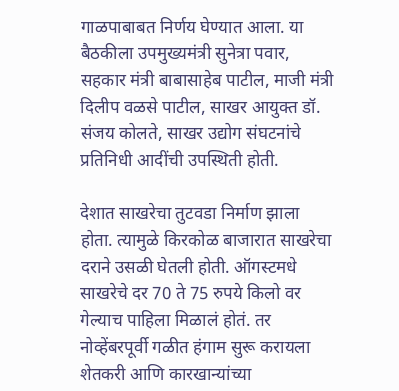गाळपाबाबत निर्णय घेण्यात आला. या बैठकीला उपमुख्यमंत्री सुनेत्रा पवार, सहकार मंत्री बाबासाहेब पाटील, माजी मंत्री दिलीप वळसे पाटील, साखर आयुक्त डॉ. संजय कोलते, साखर उद्योग संघटनांचे प्रतिनिधी आदींची उपस्थिती होती.

देशात साखरेचा तुटवडा निर्माण झाला होता. त्यामुळे किरकोळ बाजारात साखरेचा दराने उसळी घेतली होती. ऑगस्टमधे साखरेचे दर 70 ते 75 रुपये किलो वर गेल्याच पाहिला मिळालं होतं. तर नोव्हेंबरपूर्वी गळीत हंगाम सुरू करायला शेतकरी आणि कारखान्यांच्या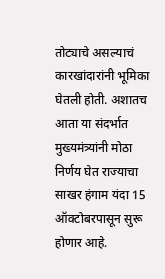तोट्याचे असल्याचं कारखांदारांनी भूमिका घेतली होती. अशातच आता या संदर्भात मुख्यमंत्र्यांनी मोठा निर्णय घेत राज्याचा साखर हंगाम यंदा 15 ऑक्टोबरपासून सुरू होणार आहे.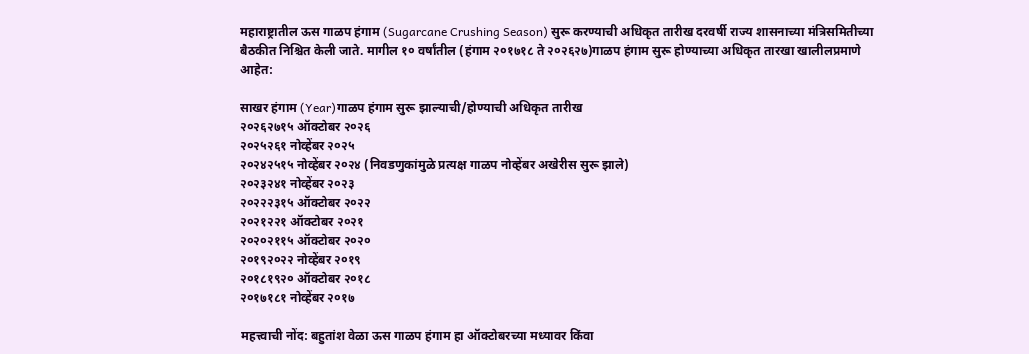महाराष्ट्रातील ऊस गाळप हंगाम (Sugarcane Crushing Season) सुरू करण्याची अधिकृत तारीख दरवर्षी राज्य शासनाच्या मंत्रिसमितीच्या बैठकीत निश्चित केली जाते. मागील १० वर्षांतील (हंगाम २०१७१८ ते २०२६२७)गाळप हंगाम सुरू होण्याच्या अधिकृत तारखा खालीलप्रमाणे आहेत:

साखर हंगाम (Year)गाळप हंगाम सुरू झाल्याची/होण्याची अधिकृत तारीख
२०२६२७१५ ऑक्टोबर २०२६
२०२५२६१ नोव्हेंबर २०२५
२०२४२५१५ नोव्हेंबर २०२४ (निवडणुकांमुळे प्रत्यक्ष गाळप नोव्हेंबर अखेरीस सुरू झाले)
२०२३२४१ नोव्हेंबर २०२३
२०२२२३१५ ऑक्टोबर २०२२
२०२१२२१ ऑक्टोबर २०२१
२०२०२११५ ऑक्टोबर २०२०
२०१९२०२२ नोव्हेंबर २०१९
२०१८१९२० ऑक्टोबर २०१८
२०१७१८१ नोव्हेंबर २०१७

महत्त्वाची नोंद: बहुतांश वेळा ऊस गाळप हंगाम हा ऑक्टोबरच्या मध्यावर किंवा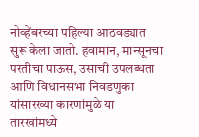नोव्हेंबरच्या पहिल्या आठवड्यात सुरू केला जातो. हवामान, मान्सूनचा परतीचा पाऊस, उसाची उपलब्धता आणि विधानसभा निवडणुका यांसारख्या कारणांमुळे या तारखांमध्ये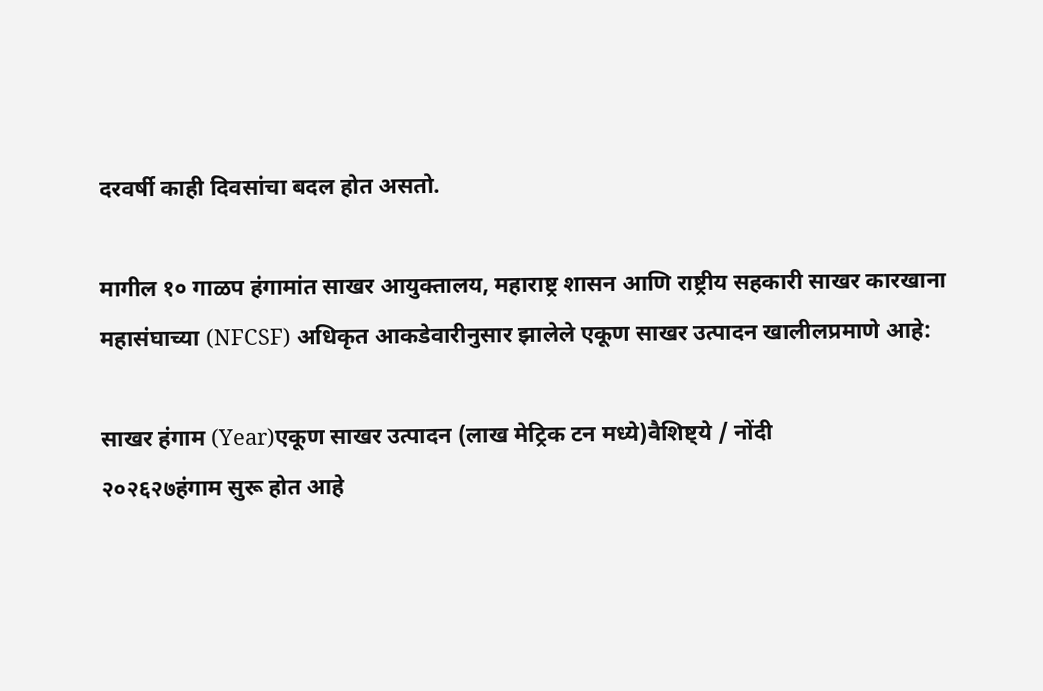दरवर्षी काही दिवसांचा बदल होत असतो.

मागील १० गाळप हंगामांत साखर आयुक्तालय, महाराष्ट्र शासन आणि राष्ट्रीय सहकारी साखर कारखाना महासंघाच्या (NFCSF) अधिकृत आकडेवारीनुसार झालेले एकूण साखर उत्पादन खालीलप्रमाणे आहे:

साखर हंगाम (Year)एकूण साखर उत्पादन (लाख मेट्रिक टन मध्ये)वैशिष्ट्ये / नोंदी
२०२६२७हंगाम सुरू होत आहे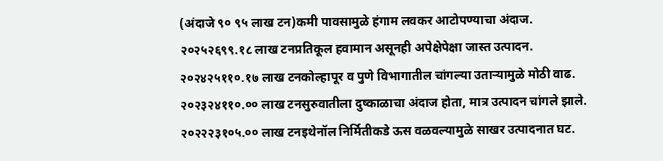(अंदाजे ९० ९५ लाख टन)कमी पावसामुळे हंगाम लवकर आटोपण्याचा अंदाज.
२०२५२६९९.१८ लाख टनप्रतिकूल हवामान असूनही अपेक्षेपेक्षा जास्त उत्पादन.
२०२४२५११०.१७ लाख टनकोल्हापूर व पुणे विभागातील चांगल्या उताऱ्यामुळे मोठी वाढ.
२०२३२४११०.०० लाख टनसुरुवातीला दुष्काळाचा अंदाज होता, मात्र उत्पादन चांगले झाले.
२०२२२३१०५.०० लाख टनइथेनॉल निर्मितीकडे ऊस वळवल्यामुळे साखर उत्पादनात घट.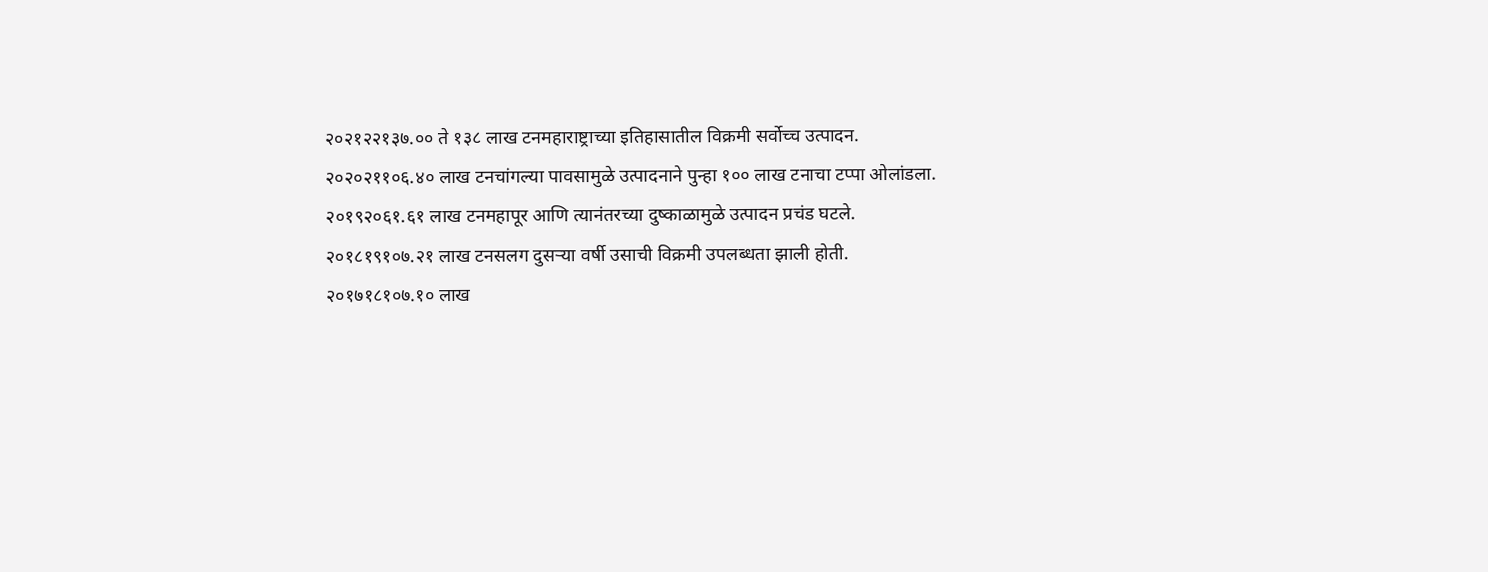२०२१२२१३७.०० ते १३८ लाख टनमहाराष्ट्राच्या इतिहासातील विक्रमी सर्वोच्च उत्पादन.
२०२०२११०६.४० लाख टनचांगल्या पावसामुळे उत्पादनाने पुन्हा १०० लाख टनाचा टप्पा ओलांडला.
२०१९२०६१.६१ लाख टनमहापूर आणि त्यानंतरच्या दुष्काळामुळे उत्पादन प्रचंड घटले.
२०१८१९१०७.२१ लाख टनसलग दुसऱ्या वर्षी उसाची विक्रमी उपलब्धता झाली होती.
२०१७१८१०७.१० लाख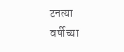टनत्या वर्षीच्या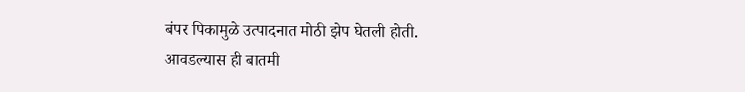बंपर पिकामुळे उत्पादनात मोठी झेप घेतली होती.
आवडल्यास ही बातमी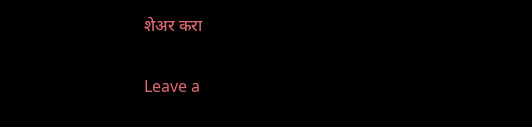शेअर करा

Leave a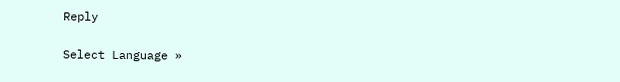Reply

Select Language »